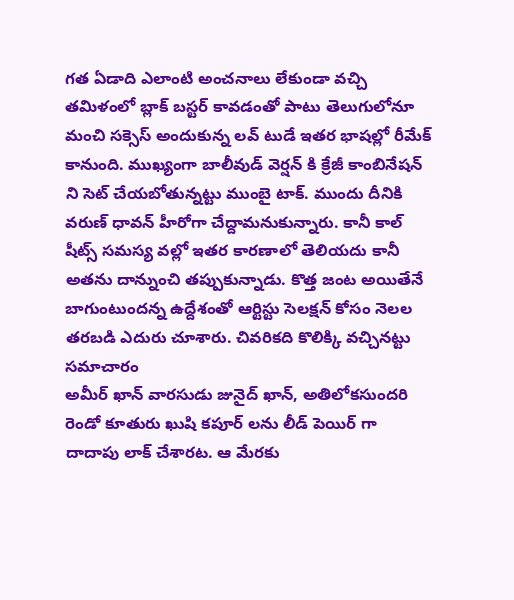గత ఏడాది ఎలాంటి అంచనాలు లేకుండా వచ్చి తమిళంలో బ్లాక్ బస్టర్ కావడంతో పాటు తెలుగులోనూ మంచి సక్సెస్ అందుకున్న లవ్ టుడే ఇతర భాషల్లో రీమేక్ కానుంది. ముఖ్యంగా బాలీవుడ్ వెర్షన్ కి క్రేజీ కాంబినేషన్ ని సెట్ చేయబోతున్నట్టు ముంబై టాక్. ముందు దీనికి వరుణ్ ధావన్ హీరోగా చేద్దామనుకున్నారు. కానీ కాల్ షీట్స్ సమస్య వల్లో ఇతర కారణాలో తెలియదు కానీ అతను దాన్నుంచి తప్పుకున్నాడు. కొత్త జంట అయితేనే బాగుంటుందన్న ఉద్దేశంతో ఆర్టిస్టు సెలక్షన్ కోసం నెలల తరబడి ఎదురు చూశారు. చివరికది కొలిక్కి వచ్చినట్టు సమాచారం
అమీర్ ఖాన్ వారసుడు జునైద్ ఖాన్, అతిలోకసుందరి రెండో కూతురు ఖుషి కపూర్ లను లీడ్ పెయిర్ గా దాదాపు లాక్ చేశారట. ఆ మేరకు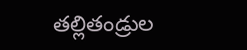తల్లితండ్రుల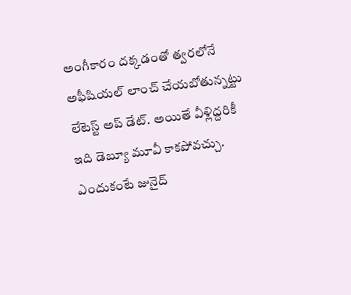అంగీకారం దక్కడంతో త్వరలోనే అఫీషియల్ లాంచ్ చేయబోతున్నట్టు లేటెస్ట్ అప్ డేట్. అయితే వీళ్లిద్దరికీ ఇది డెబ్యూ మూవీ కాకపోవచ్చు. ఎందుకంటే జునైద్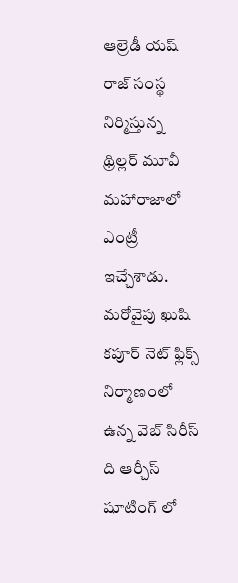ఆల్రెడీ యష్ రాజ్ సంస్థ నిర్మిస్తున్న థ్రిల్లర్ మూవీ మహారాజాలో ఎంట్రీ ఇచ్చేశాడు. మరోవైపు ఖుషి కపూర్ నెట్ ఫ్లిక్స్ నిర్మాణంలో ఉన్న వెబ్ సిరీస్ ది ఆర్చీస్ షూటింగ్ లో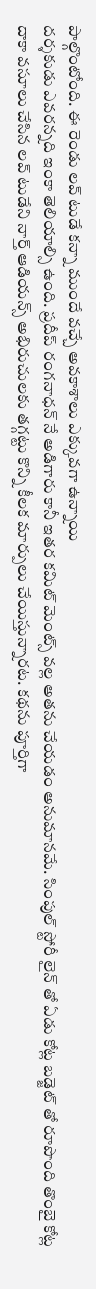పాల్గొంటోంది. ఈ రెండు లవ్ టుడే కన్నా ముందే వచ్చే అవకాశాలు ఎక్కువగా ఉన్నాయి
దర్శకుడు ఎవరన్నది ఇంకా తెలియాల్సి ఉంది. ప్రదీప్ రంగనాధన్ నే అడిగారు కానీ ఇతర కమిట్ మెంట్స్ వల్ల అతను చేయడం అనుమానమే. సింపుల్ స్టోరీ లైన్ తో ఏడు కోట్ల బడ్జెట్ తో రూపొంది తొంబై కోట్ల దాకా వసూలు చేసిన లవ్ టుడేని నార్త్ ఆడియన్స్ అభిరుచులకు తగ్గట్టు కొన్ని కీలక మార్పులు చేయిస్తున్నారట. కథను పూర్తిగా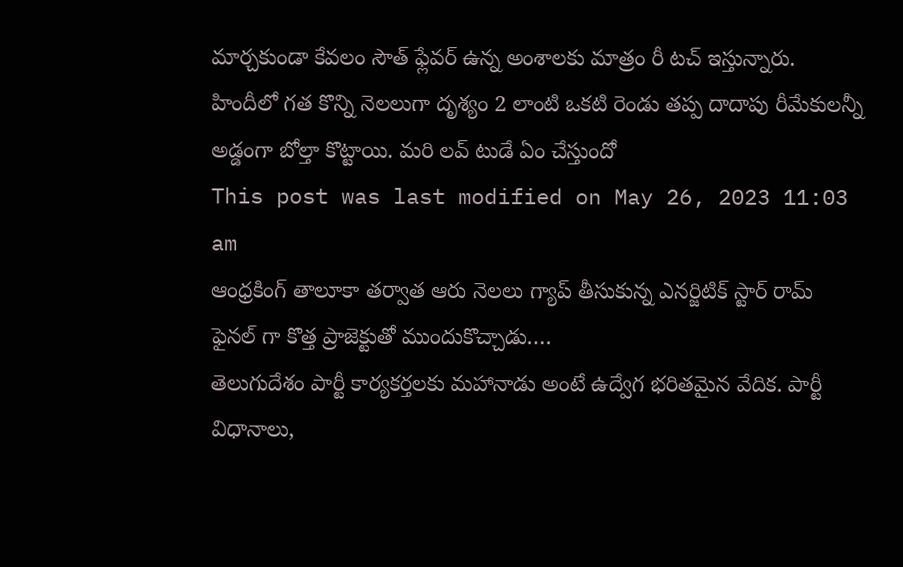మార్చకుండా కేవలం సౌత్ ఫ్లేవర్ ఉన్న అంశాలకు మాత్రం రీ టచ్ ఇస్తున్నారు. హిందీలో గత కొన్ని నెలలుగా దృశ్యం 2 లాంటి ఒకటి రెండు తప్ప దాదాపు రీమేకులన్నీ అడ్డంగా బోల్తా కొట్టాయి. మరి లవ్ టుడే ఏం చేస్తుందో
This post was last modified on May 26, 2023 11:03 am
ఆంధ్రకింగ్ తాలూకా తర్వాత ఆరు నెలలు గ్యాప్ తీసుకున్న ఎనర్జిటిక్ స్టార్ రామ్ ఫైనల్ గా కొత్త ప్రాజెక్టుతో ముందుకొచ్చాడు.…
తెలుగుదేశం పార్టీ కార్యకర్తలకు మహానాడు అంటే ఉద్వేగ భరితమైన వేదిక. పార్టీ విధానాలు,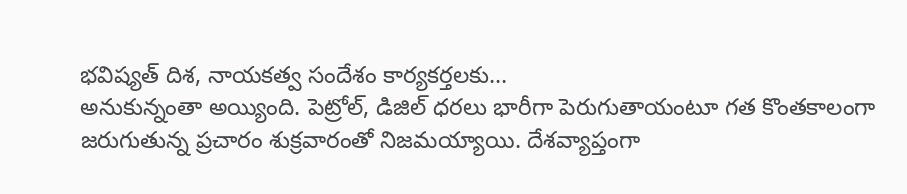భవిష్యత్ దిశ, నాయకత్వ సందేశం కార్యకర్తలకు…
అనుకున్నంతా అయ్యింది. పెట్రోల్, డిజిల్ ధరలు భారీగా పెరుగుతాయంటూ గత కొంతకాలంగా జరుగుతున్న ప్రచారం శుక్రవారంతో నిజమయ్యాయి. దేశవ్యాప్తంగా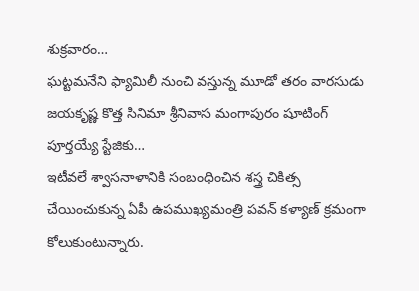శుక్రవారం…
ఘట్టమనేని ఫ్యామిలీ నుంచి వస్తున్న మూడో తరం వారసుడు జయకృష్ణ కొత్త సినిమా శ్రీనివాస మంగాపురం షూటింగ్ పూర్తయ్యే స్టేజికు…
ఇటీవలే శ్వాసనాళానికి సంబంధించిన శస్త్ర చికిత్స చేయించుకున్న ఏపీ ఉపముఖ్యమంత్రి పవన్ కళ్యాణ్ క్రమంగా కోలుకుంటున్నారు.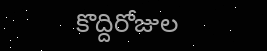కొద్దిరోజుల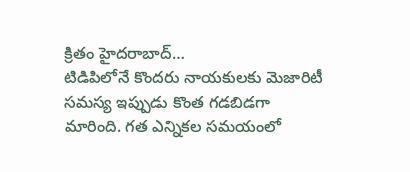క్రితం హైదరాబాద్…
టిడిపిలోనే కొందరు నాయకులకు మెజారిటీ సమస్య ఇప్పుడు కొంత గడబిడగా మారింది. గత ఎన్నికల సమయంలో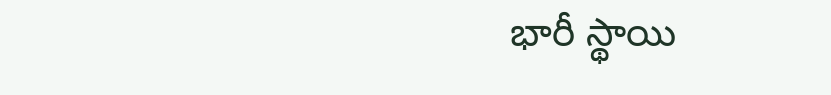భారీ స్థాయి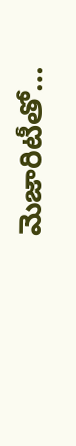మెజారిటీతో…